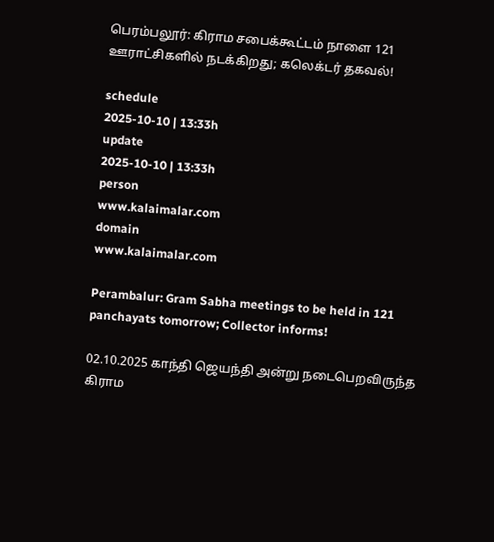பெரம்பலூர்: கிராம சபைக்கூட்டம் நாளை 121 ஊராட்சிகளில் நடக்கிறது; கலெக்டர் தகவல்!

schedule
2025-10-10 | 13:33h
update
2025-10-10 | 13:33h
person
www.kalaimalar.com
domain
www.kalaimalar.com

Perambalur: Gram Sabha meetings to be held in 121 panchayats tomorrow; Collector informs!

02.10.2025 காந்தி ஜெயந்தி அன்று நடைபெறவிருந்த கிராம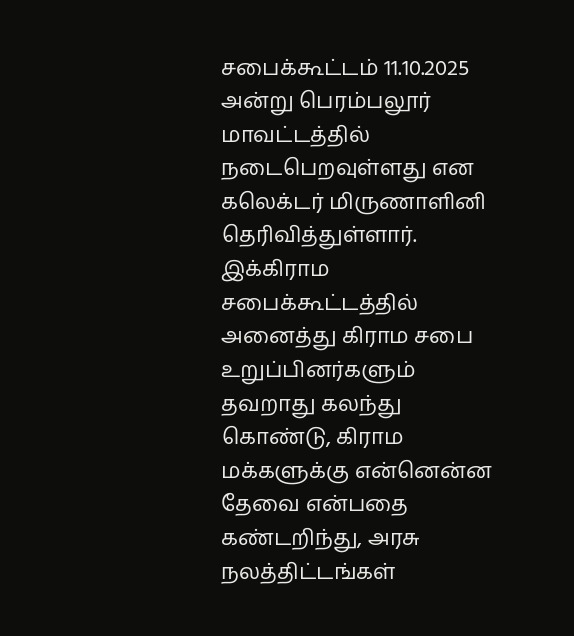சபைக்கூட்டம் 11.10.2025 அன்று பெரம்பலூர் மாவட்டத்தில் நடைபெறவுள்ளது என கலெக்டர் மிருணாளினி தெரிவித்துள்ளார். இக்கிராம சபைக்கூட்டத்தில் அனைத்து கிராம சபை உறுப்பினர்களும் தவறாது கலந்து கொண்டு, கிராம மக்களுக்கு என்னென்ன தேவை என்பதை கண்டறிந்து, அரசு நலத்திட்டங்கள்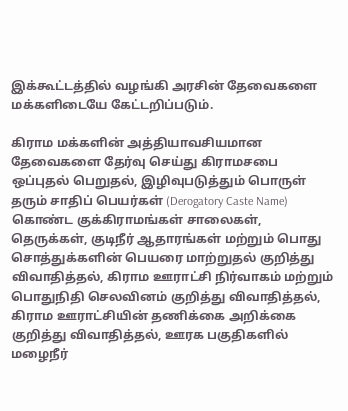இக்கூட்டத்தில் வழங்கி அரசின் தேவைகளை மக்களிடையே கேட்டறிப்படும்.

கிராம மக்களின் அத்தியாவசியமான தேவைகளை தேர்வு செய்து கிராமசபை ஒப்புதல் பெறுதல், இழிவுபடுத்தும் பொருள் தரும் சாதிப் பெயர்கள் (Derogatory Caste Name) கொண்ட குக்கிராமங்கள் சாலைகள், தெருக்கள், குடிநீர் ஆதாரங்கள் மற்றும் பொது சொத்துக்களின் பெயரை மாற்றுதல் குறித்து விவாதித்தல், கிராம ஊராட்சி நிர்வாகம் மற்றும் பொதுநிதி செலவினம் குறித்து விவாதித்தல், கிராம ஊராட்சியின் தணிக்கை அறிக்கை குறித்து விவாதித்தல், ஊரக பகுதிகளில் மழைநீர்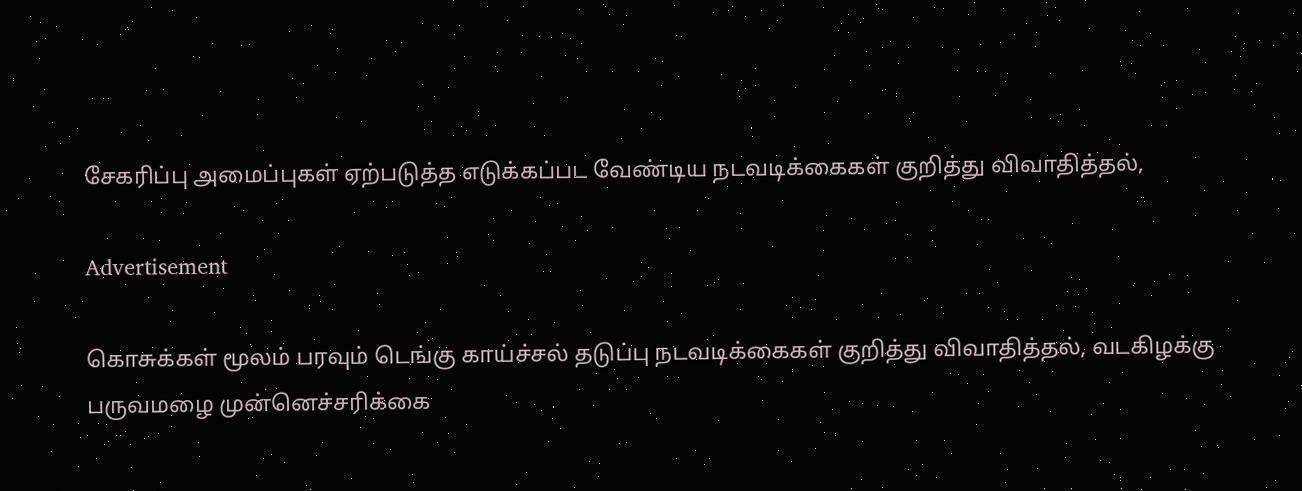சேகரிப்பு அமைப்புகள் ஏற்படுத்த எடுக்கப்பட வேண்டிய நடவடிக்கைகள் குறித்து விவாதித்தல்,

Advertisement

கொசுக்கள் மூலம் பரவும் டெங்கு காய்ச்சல் தடுப்பு நடவடிக்கைகள் குறித்து விவாதித்தல், வடகிழக்கு பருவமழை முன்னெச்சரிக்கை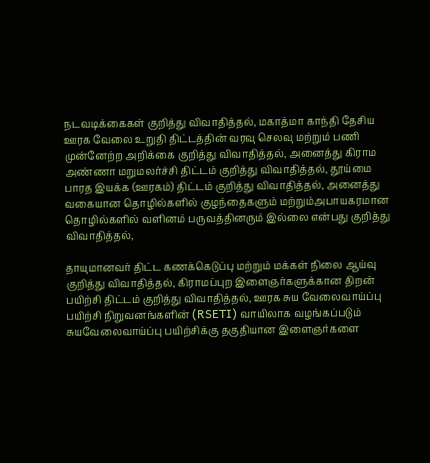நடவடிக்கைகள் குறித்து விவாதித்தல், மகாத்மா காந்தி தேசிய ஊரக வேலை உறுதி திட்டத்தின் வரவு செலவு மற்றும் பணி முன்னேற்ற அறிக்கை குறித்து விவாதித்தல், அனைத்து கிராம அண்ணா மறுமலர்ச்சி திட்டம் குறித்து விவாதித்தல், தூய்மை பாரத இயக்க (ஊரகம்) திட்டம் குறித்து விவாதித்தல், அனைத்து வகையான தொழில்களில் குழந்தைகளும் மற்றும்அபாயகரமான தொழில்களில் வளினம் பருவத்தினரும் இல்லை என்பது குறித்து விவாதித்தல்,

தாயுமானவர் திட்ட கணக்கெடுப்பு மற்றும் மக்கள் நிலை ஆய்வு குறித்து விவாதித்தல், கிராமப்புற இளைஞர்களுக்கான திறன் பயிற்சி திட்டம் குறித்து விவாதித்தல், ஊரக சுய வேலைவாய்ப்பு பயிற்சி நிறுவனங்களின் (RSETI) வாயிலாக வழங்கப்படும் சுயவேலைவாய்ப்பு பயிற்சிக்கு தகுதியான இளைஞர்களை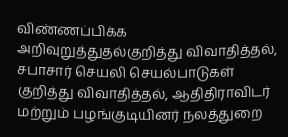விண்ணப்பிக்க அறிவுறுத்துதல்குறித்து விவாதித்தல், சபாசார் செயலி செயல்பாடுகள் குறித்து விவாதித்தல், ஆதிதிராவிடர் மற்றும் பழங்குடியினர் நலத்துறை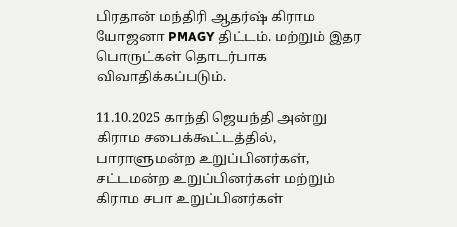பிரதான் மந்திரி ஆதர்ஷ் கிராம யோஜனா PMAGY திட்டம். மற்றும் இதர பொருட்கள் தொடர்பாக விவாதிக்கப்படும்.

11.10.2025 காந்தி ஜெயந்தி அன்று கிராம சபைக்கூட்டத்தில், பாராளுமன்ற உறுப்பினர்கள், சட்டமன்ற உறுப்பினர்கள் மற்றும் கிராம சபா உறுப்பினர்கள்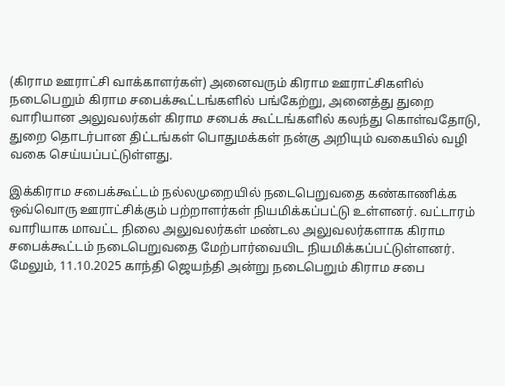(கிராம ஊராட்சி வாக்காளர்கள்) அனைவரும் கிராம ஊராட்சிகளில் நடைபெறும் கிராம சபைக்கூட்டங்களில் பங்கேற்று, அனைத்து துறை வாரியான அலுவலர்கள் கிராம சபைக் கூட்டங்களில் கலந்து கொள்வதோடு, துறை தொடர்பான திட்டங்கள் பொதுமக்கள் நன்கு அறியும் வகையில் வழி வகை செய்யப்பட்டுள்ளது.

இக்கிராம சபைக்கூட்டம் நல்லமுறையில் நடைபெறுவதை கண்காணிக்க ஒவ்வொரு ஊராட்சிக்கும் பற்றாளர்கள் நியமிக்கப்பட்டு உள்ளனர். வட்டாரம் வாரியாக மாவட்ட நிலை அலுவலர்கள் மண்டல அலுவலர்களாக கிராம சபைக்கூட்டம் நடைபெறுவதை மேற்பார்வையிட நியமிக்கப்பட்டுள்ளனர்.
மேலும், 11.10.2025 காந்தி ஜெயந்தி அன்று நடைபெறும் கிராம சபை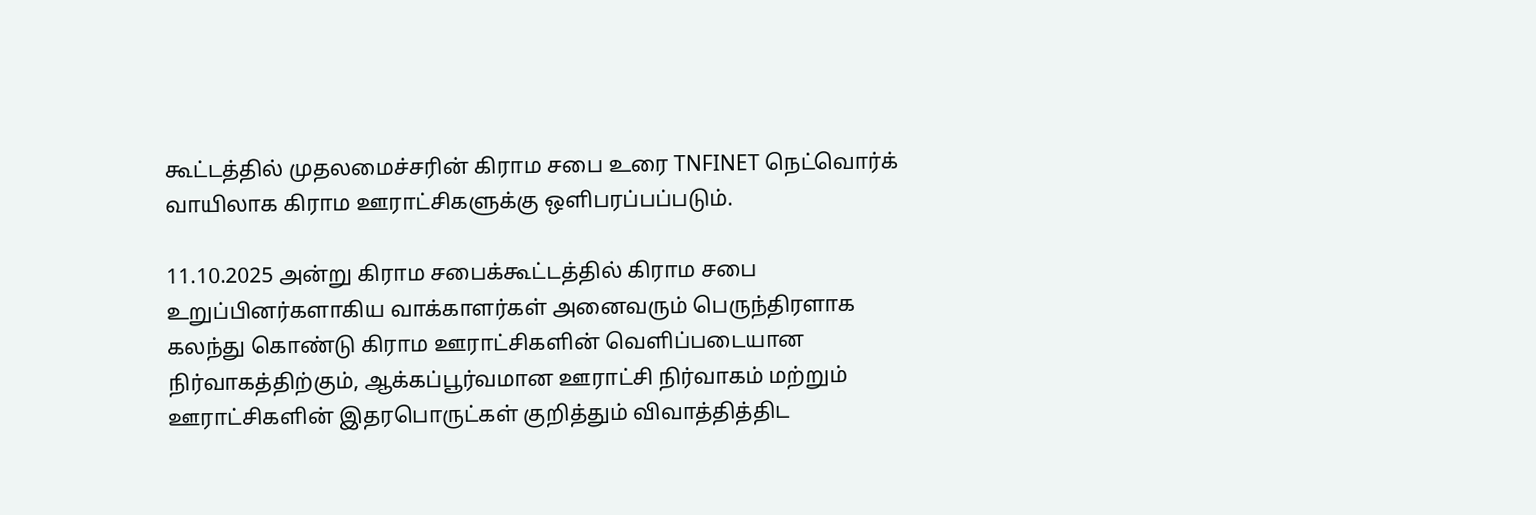கூட்டத்தில் முதலமைச்சரின் கிராம சபை உரை TNFINET நெட்வொர்க் வாயிலாக கிராம ஊராட்சிகளுக்கு ஒளிபரப்பப்படும்.

11.10.2025 அன்று கிராம சபைக்கூட்டத்தில் கிராம சபை உறுப்பினர்களாகிய வாக்காளர்கள் அனைவரும் பெருந்திரளாக கலந்து கொண்டு கிராம ஊராட்சிகளின் வெளிப்படையான நிர்வாகத்திற்கும், ஆக்கப்பூர்வமான ஊராட்சி நிர்வாகம் மற்றும் ஊராட்சிகளின் இதரபொருட்கள் குறித்தும் விவாத்தித்திட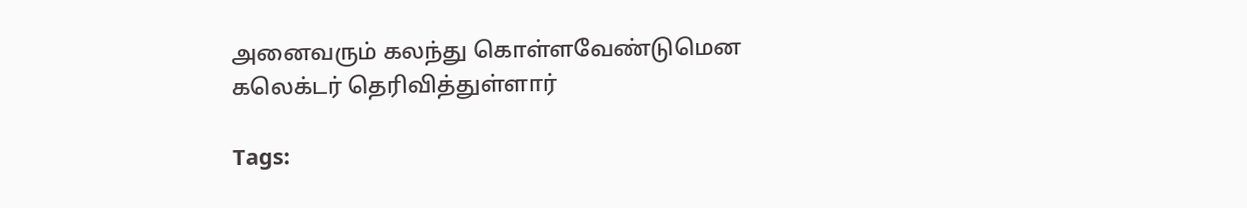அனைவரும் கலந்து கொள்ளவேண்டுமென கலெக்டர் தெரிவித்துள்ளார்

Tags: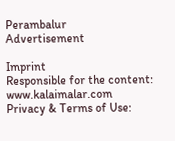Perambalur
Advertisement

Imprint
Responsible for the content:
www.kalaimalar.com
Privacy & Terms of Use: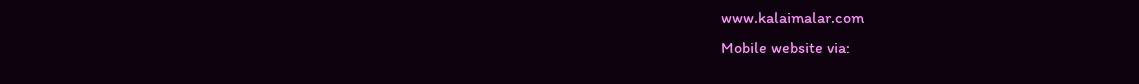www.kalaimalar.com
Mobile website via: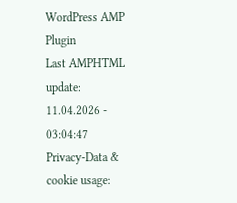WordPress AMP Plugin
Last AMPHTML update:
11.04.2026 - 03:04:47
Privacy-Data & cookie usage: